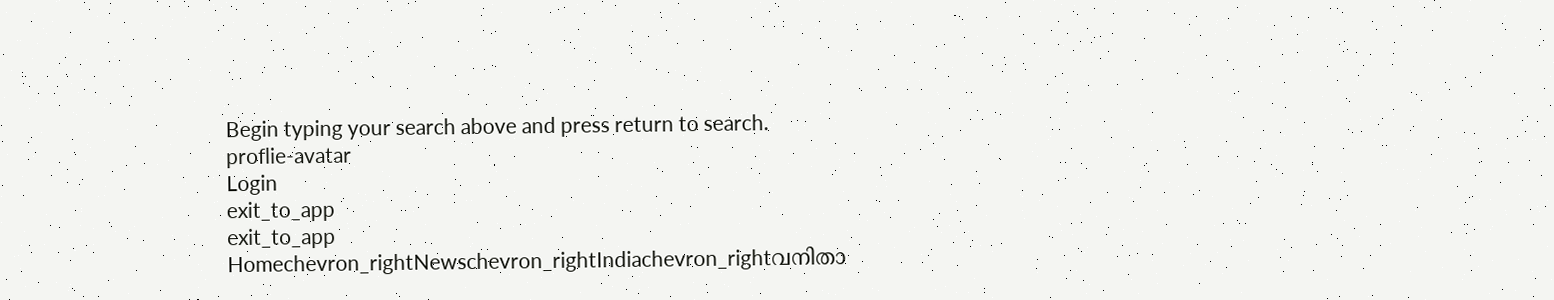Begin typing your search above and press return to search.
proflie-avatar
Login
exit_to_app
exit_to_app
Homechevron_rightNewschevron_rightIndiachevron_rightവനിതാ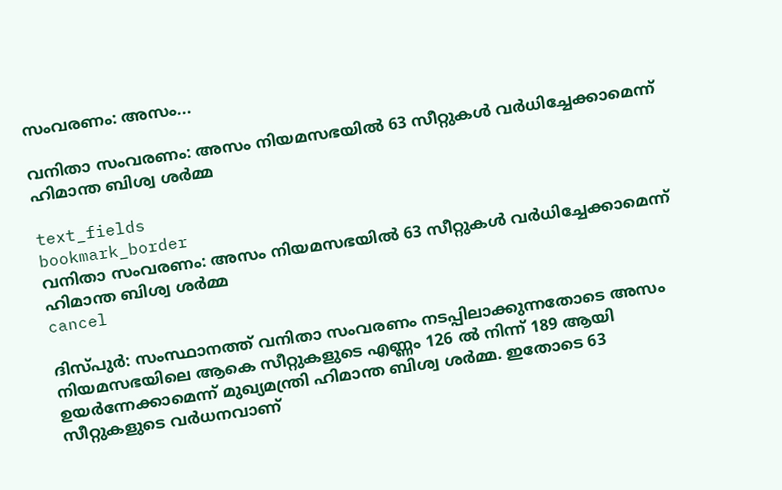സംവരണം: അസം...

വനിതാ സംവരണം: അസം നിയമസഭയിൽ 63 സീറ്റുകൾ വർധിച്ചേക്കാമെന്ന് ഹിമാന്ത ബിശ്വ ശർമ്മ

text_fields
bookmark_border
വനിതാ സംവരണം: അസം നിയമസഭയിൽ 63 സീറ്റുകൾ വർധിച്ചേക്കാമെന്ന് ഹിമാന്ത ബിശ്വ ശർമ്മ
cancel

ദിസ്പുർ: സംസ്ഥാനത്ത് വനിതാ സംവരണം നടപ്പിലാക്കുന്നതോടെ അസം നിയമസഭയിലെ ആകെ സീറ്റുകളുടെ എണ്ണം 126 ൽ നിന്ന് 189 ആയി ഉയർന്നേക്കാമെന്ന് മുഖ്യമന്ത്രി ഹിമാന്ത ബിശ്വ ശർമ്മ. ഇതോടെ 63 സീറ്റുകളുടെ വർധനവാണ്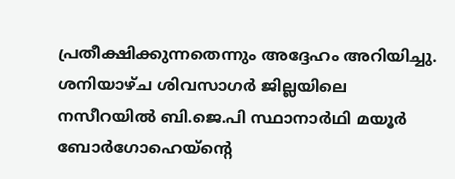പ്രതീക്ഷിക്കുന്നതെന്നും അദ്ദേഹം അറിയിച്ചു. ശനിയാഴ്ച ശിവസാഗർ ജില്ലയിലെ നസീറയിൽ ബി.ജെ.പി സ്ഥാനാർഥി മയൂർ ബോർഗോഹെയ്‌ന്റെ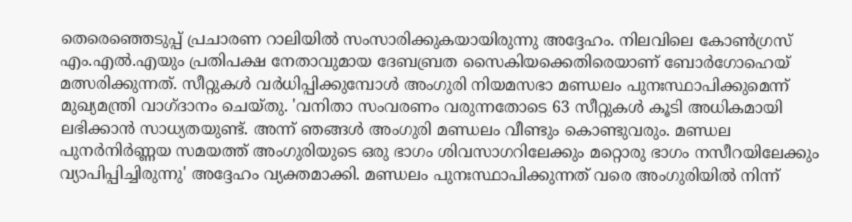തെരെഞ്ഞെടുപ്പ് പ്രചാരണ റാലിയിൽ സംസാരിക്കുകയായിരുന്നു അദ്ദേഹം. നിലവിലെ കോൺഗ്രസ് എം.എൽ.എയും പ്രതിപക്ഷ നേതാവുമായ ദേബബ്രത സൈകിയക്കെതിരെയാണ് ബോർഗോഹെയ് മത്സരിക്കുന്നത്. സീറ്റുകൾ വർധിപ്പിക്കുമ്പോൾ അംഗുരി നിയമസഭാ മണ്ഡലം പുനഃസ്ഥാപിക്കുമെന്ന് മുഖ്യമന്ത്രി വാഗ്ദാനം ചെയ്തു. 'വനിതാ സംവരണം വരുന്നതോടെ 63 സീറ്റുകൾ കൂടി അധികമായി ലഭിക്കാൻ സാധ്യതയുണ്ട്. അന്ന് ഞങ്ങൾ അംഗുരി മണ്ഡലം വീണ്ടും കൊണ്ടുവരും. മണ്ഡല പുനർനിർണ്ണയ സമയത്ത് അംഗുരിയുടെ ഒരു ഭാഗം ശിവസാഗറിലേക്കും മറ്റൊരു ഭാഗം നസീറയിലേക്കും വ്യാപിപ്പിച്ചിരുന്നു' അദ്ദേഹം വ്യക്തമാക്കി. മണ്ഡലം പുനഃസ്ഥാപിക്കുന്നത് വരെ അംഗുരിയിൽ നിന്ന്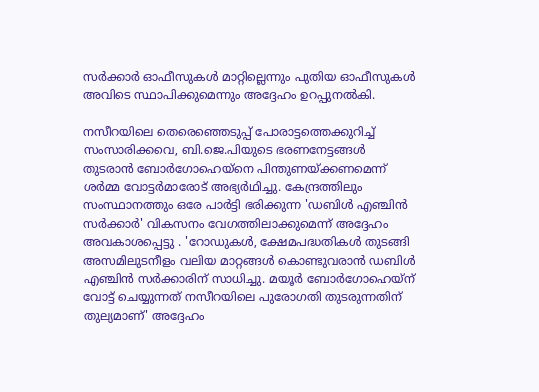സർക്കാർ ഓഫീസുകൾ മാറ്റില്ലെന്നും പുതിയ ഓഫീസുകൾ അവിടെ സ്ഥാപിക്കുമെന്നും അദ്ദേഹം ഉറപ്പുനൽകി.

നസീറയിലെ തെരെഞ്ഞെടുപ്പ് പോരാട്ടത്തെക്കുറിച്ച് സംസാരിക്കവെ, ബി.ജെ.പിയുടെ ഭരണനേട്ടങ്ങൾ തുടരാൻ ബോർഗോഹെയ്‌നെ പിന്തുണയ്ക്കണമെന്ന് ശർമ്മ വോട്ടർമാരോട് അഭ്യർഥിച്ചു. കേന്ദ്രത്തിലും സംസ്ഥാനത്തും ഒരേ പാർട്ടി ഭരിക്കുന്ന 'ഡബിൾ എഞ്ചിൻ സർക്കാർ' വികസനം വേഗത്തിലാക്കുമെന്ന് അദ്ദേഹം അവകാശപ്പെട്ടു . 'റോഡുകൾ, ക്ഷേമപദ്ധതികൾ തുടങ്ങി അസമിലുടനീളം വലിയ മാറ്റങ്ങൾ കൊണ്ടുവരാൻ ഡബിൾ എഞ്ചിൻ സർക്കാരിന് സാധിച്ചു. മയൂർ ബോർഗോഹെയ്‌ന് വോട്ട് ചെയ്യുന്നത് നസീറയിലെ പുരോഗതി തുടരുന്നതിന് തുല്യമാണ്' അദ്ദേഹം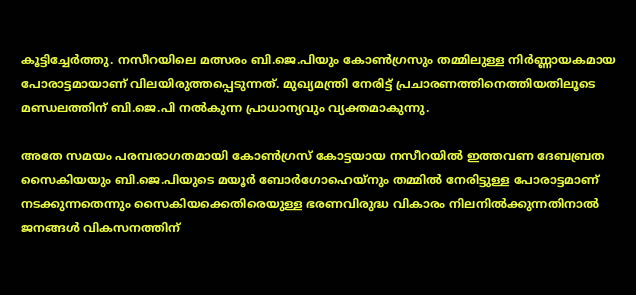കൂട്ടിച്ചേർത്തു. നസീറയിലെ മത്സരം ബി.ജെ.പിയും കോൺഗ്രസും തമ്മിലുള്ള നിർണ്ണായകമായ പോരാട്ടമായാണ് വിലയിരുത്തപ്പെടുന്നത്. മുഖ്യമന്ത്രി നേരിട്ട് പ്രചാരണത്തിനെത്തിയതിലൂടെ മണ്ഡലത്തിന് ബി.ജെ.പി നൽകുന്ന പ്രാധാന്യവും വ്യക്തമാകുന്നു.

അതേ സമയം പരമ്പരാഗതമായി കോൺഗ്രസ് കോട്ടയായ നസീറയിൽ ഇത്തവണ ദേബബ്രത സൈകിയയും ബി.ജെ.പിയുടെ മയൂർ ബോർഗോഹെയ്‌നും തമ്മിൽ നേരിട്ടുള്ള പോരാട്ടമാണ് നടക്കുന്നതെന്നും സൈകിയക്കെതിരെയുള്ള ഭരണവിരുദ്ധ വികാരം നിലനിൽക്കുന്നതിനാൽ ജനങ്ങൾ വികസനത്തിന്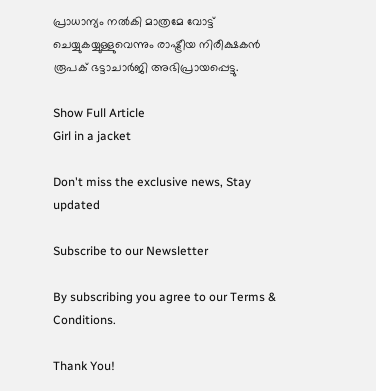പ്രാധാന്യം നൽകി മാത്രമേ വോട്ട് ചെയ്യുകയ്യുള്ളുവെന്നും രാഷ്ട്രീയ നിരീക്ഷകൻ രൂപക് ഭട്ടാചാർജി അഭിപ്രായപ്പെട്ടു.

Show Full Article
Girl in a jacket

Don't miss the exclusive news, Stay updated

Subscribe to our Newsletter

By subscribing you agree to our Terms & Conditions.

Thank You!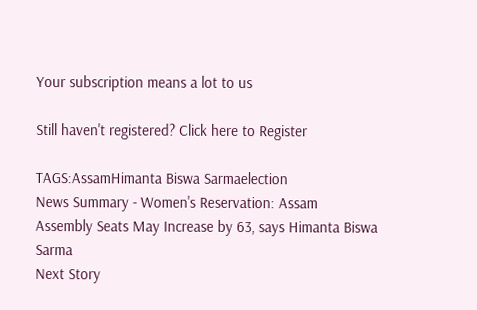Your subscription means a lot to us

Still haven't registered? Click here to Register

TAGS:AssamHimanta Biswa Sarmaelection
News Summary - Women's Reservation: Assam Assembly Seats May Increase by 63, says Himanta Biswa Sarma
Next Story